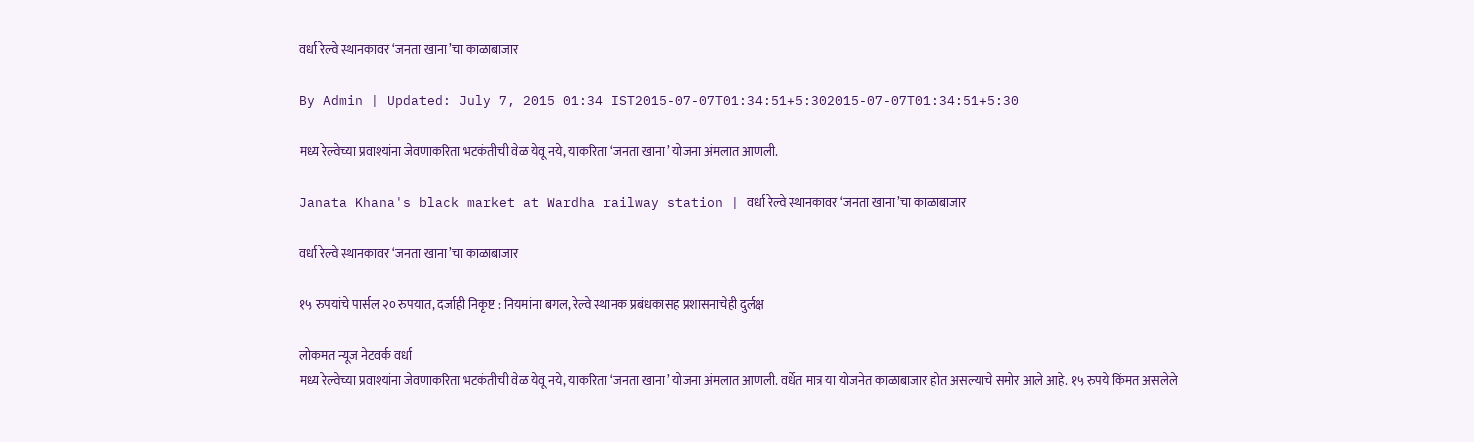वर्धा रेल्वे स्थानकावर ‘जनता खाना’चा काळाबाजार

By Admin | Updated: July 7, 2015 01:34 IST2015-07-07T01:34:51+5:302015-07-07T01:34:51+5:30

मध्य रेल्वेच्या प्रवाश्यांना जेवणाकरिता भटकंतीची वेळ येवू नये, याकरिता ‘जनता खाना’ योजना अंमलात आणली.

Janata Khana's black market at Wardha railway station | वर्धा रेल्वे स्थानकावर ‘जनता खाना’चा काळाबाजार

वर्धा रेल्वे स्थानकावर ‘जनता खाना’चा काळाबाजार

१५ रुपयांचे पार्सल २० रुपयात, दर्जाही निकृष्ट : नियमांना बगल, रेल्वे स्थानक प्रबंधकासह प्रशासनाचेही दुर्लक्ष

लोकमत न्यूज नेटवर्क वर्धा
मध्य रेल्वेच्या प्रवाश्यांना जेवणाकरिता भटकंतीची वेळ येवू नये, याकरिता ‘जनता खाना’ योजना अंमलात आणली. वर्धेत मात्र या योजनेत काळाबाजार होत असल्याचे समोर आले आहे. १५ रुपये किंमत असलेले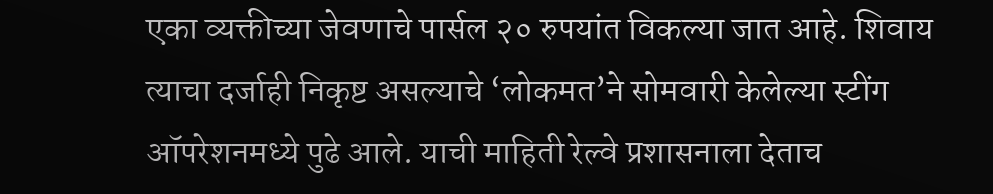एका व्यक्तीच्या जेवणाचे पार्सल २० रुपयांत विकल्या जात आहे. शिवाय त्याचा दर्जाही निकृष्ट असल्याचे ‘लोकमत’ने सोमवारी केलेल्या स्टींग ऑपरेशनमध्ये पुढे आले. याची माहिती रेल्वे प्रशासनाला देताच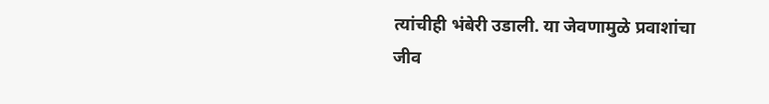त्यांचीही भंबेरी उडाली. या जेवणामुळे प्रवाशांचा जीव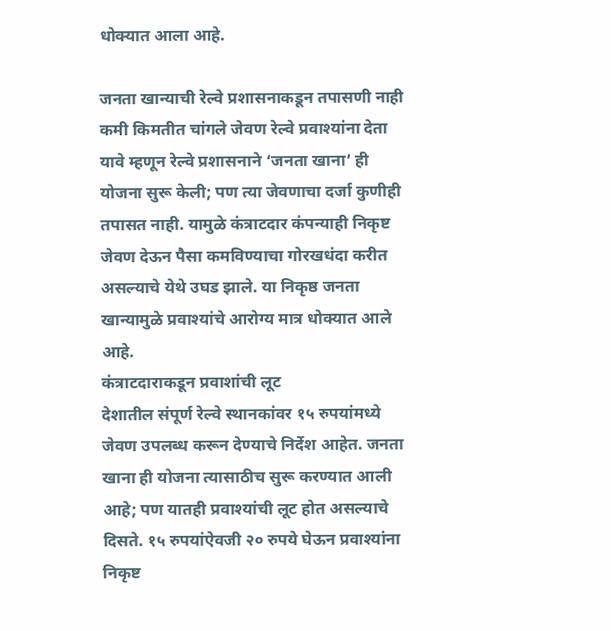धोक्यात आला आहे.

जनता खान्याची रेल्वे प्रशासनाकडून तपासणी नाही
कमी किमतीत चांगले जेवण रेल्वे प्रवाश्यांना देता यावे म्हणून रेल्वे प्रशासनाने ‘जनता खाना’ ही योजना सुरू केली; पण त्या जेवणाचा दर्जा कुणीही तपासत नाही. यामुळे कंत्राटदार कंपन्याही निकृष्ट जेवण देऊन पैसा कमविण्याचा गोरखधंदा करीत असल्याचे येथे उघड झाले. या निकृष्ठ जनता खान्यामुळे प्रवाश्यांचे आरोग्य मात्र धोक्यात आले आहे.
कंत्राटदाराकडून प्रवाशांची लूट
देशातील संपूर्ण रेल्वे स्थानकांवर १५ रुपयांमध्ये जेवण उपलब्ध करून देण्याचे निर्देश आहेत. जनता खाना ही योजना त्यासाठीच सुरू करण्यात आली आहे; पण यातही प्रवाश्यांची लूट होत असल्याचे दिसते. १५ रुपयांऐवजी २० रुपये घेऊन प्रवाश्यांना निकृष्ट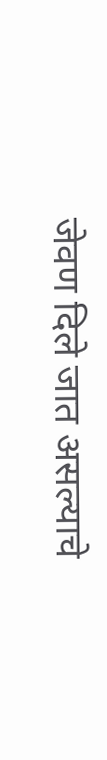जेवण दिले जात असल्याचे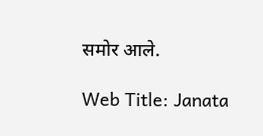समोर आले.

Web Title: Janata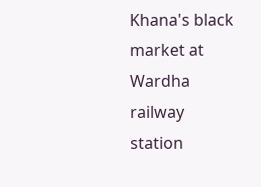Khana's black market at Wardha railway station